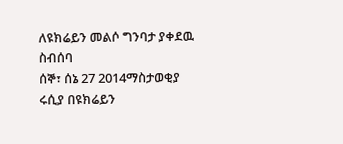ለዩክሬይን መልሶ ግንባታ ያቀደዉ ስብሰባ
ሰኞ፣ ሰኔ 27 2014ማስታወቂያ
ሩሲያ በዩክሬይን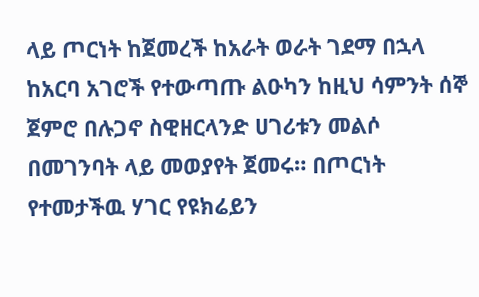ላይ ጦርነት ከጀመረች ከአራት ወራት ገደማ በኋላ ከአርባ አገሮች የተውጣጡ ልዑካን ከዚህ ሳምንት ሰኞ ጀምሮ በሉጋኖ ስዊዘርላንድ ሀገሪቱን መልሶ በመገንባት ላይ መወያየት ጀመሩ። በጦርነት የተመታችዉ ሃገር የዩክሬይን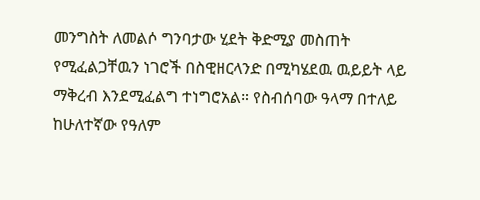መንግስት ለመልሶ ግንባታው ሂደት ቅድሚያ መስጠት የሚፈልጋቸዉን ነገሮች በስዊዘርላንድ በሚካሄደዉ ዉይይት ላይ ማቅረብ እንደሚፈልግ ተነግሮአል። የስብሰባው ዓላማ በተለይ ከሁለተኛው የዓለም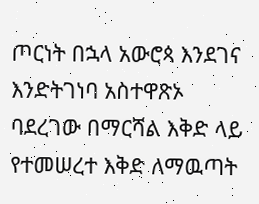ጦርነት በኋላ አውሮጳ እንደገና እንድትገነባ አስተዋጽኦ ባደረገው በማርሻል እቅድ ላይ የተመሠረተ እቅድ ለማዉጣት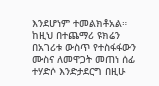እንደሆነም ተመልክቶአል። ከዚህ በተጨማሪ ዩክሬን በአገሪቱ ውስጥ የተስፋፋውን ሙስና ለመዋጋት መጠነ ሰፊ ተሃድሶ እንድታደርግ በዚሁ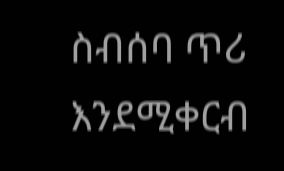ስብሰባ ጥሪ እንደሚቀርብ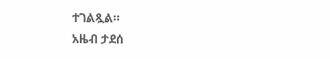ተገልጿል።
አዜብ ታደሰ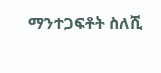ማንተጋፍቶት ስለሺ